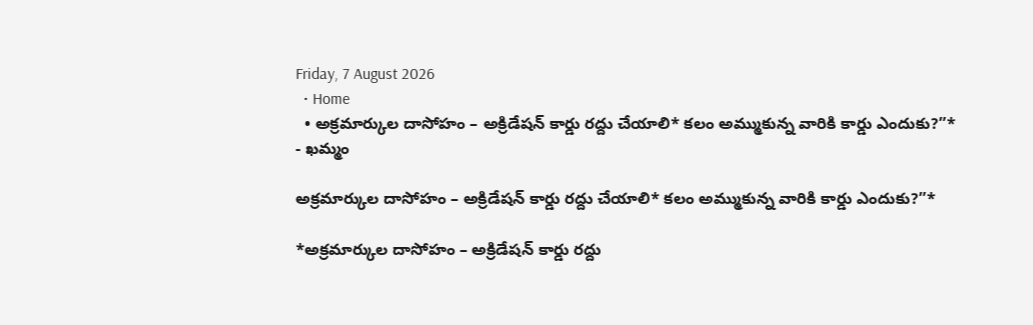Friday, 7 August 2026
  • Home
  • అక్రమార్కుల దాసోహం – అక్రిడేషన్ కార్డు రద్దు చేయాలి* కలం అమ్ముకున్న వారికి కార్డు ఎందుకు?”*
- ఖమ్మం

అక్రమార్కుల దాసోహం – అక్రిడేషన్ కార్డు రద్దు చేయాలి* కలం అమ్ముకున్న వారికి కార్డు ఎందుకు?”*

*అక్రమార్కుల దాసోహం – అక్రిడేషన్ కార్డు రద్దు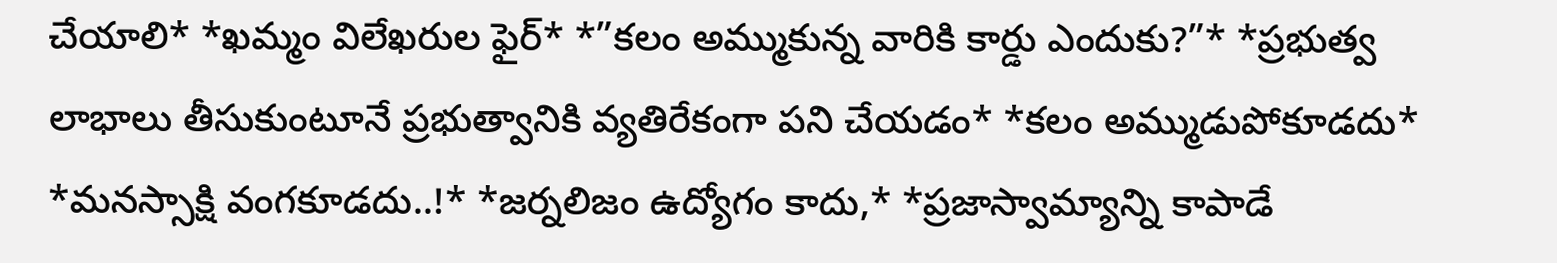చేయాలి* *ఖమ్మం విలేఖరుల ఫైర్* *”కలం అమ్ముకున్న వారికి కార్డు ఎందుకు?”* *ప్రభుత్వ లాభాలు తీసుకుంటూనే ప్రభుత్వానికి వ్యతిరేకంగా పని చేయడం* *కలం అమ్ముడుపోకూడదు* *మనస్సాక్షి వంగకూడదు..!* *జర్నలిజం ఉద్యోగం కాదు,* *ప్రజాస్వామ్యాన్ని కాపాడే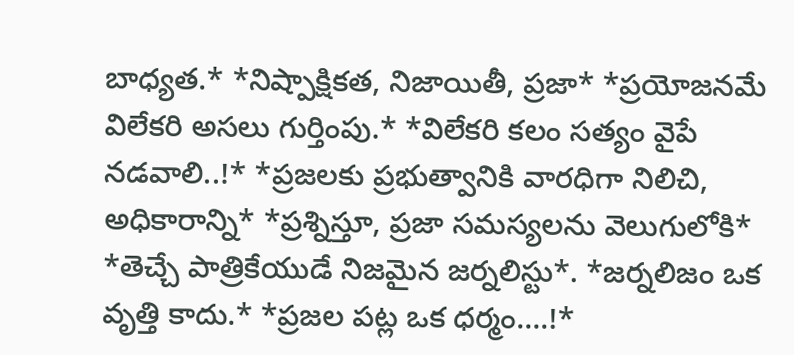బాధ్యత.* *నిష్పాక్షికత, నిజాయితీ, ప్రజా* *ప్రయోజనమే విలేకరి అసలు గుర్తింపు.* *విలేకరి కలం సత్యం వైపే నడవాలి..!* *ప్రజలకు ప్రభుత్వానికి వారధిగా నిలిచి, అధికారాన్ని* *ప్రశ్నిస్తూ, ప్రజా సమస్యలను వెలుగులోకి* *తెచ్చే పాత్రికేయుడే నిజమైన జర్నలిస్టు*. *జర్నలిజం ఒక వృత్తి కాదు.* *ప్రజల పట్ల ఒక ధర్మం….!*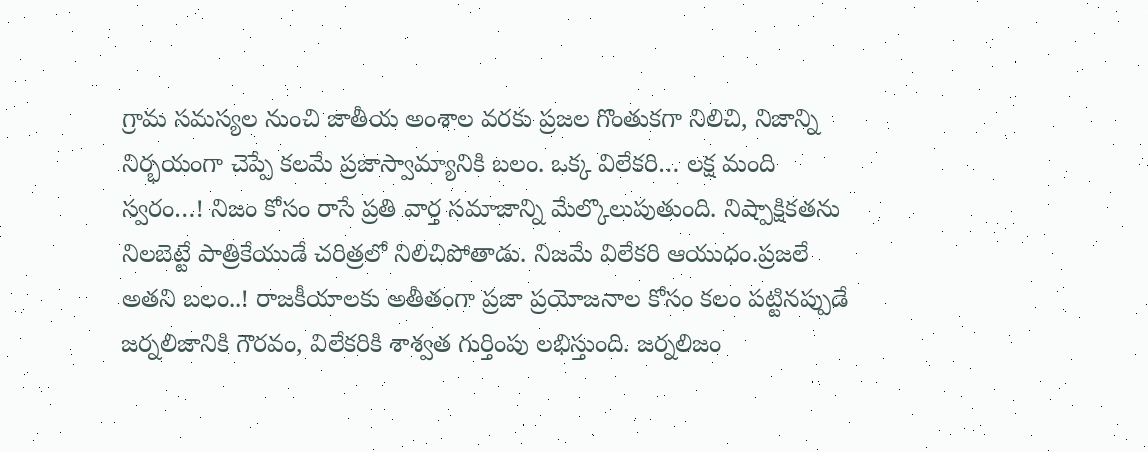గ్రామ సమస్యల నుంచి జాతీయ అంశాల వరకు ప్రజల గొంతుకగా నిలిచి, నిజాన్ని నిర్భయంగా చెప్పే కలమే ప్రజాస్వామ్యానికి బలం. ఒక్క విలేకరి… లక్ష మంది స్వరం…! నిజం కోసం రాసే ప్రతి వార్త సమాజాన్ని మేల్కొలుపుతుంది. నిష్పాక్షికతను నిలబెట్టే పాత్రికేయుడే చరిత్రలో నిలిచిపోతాడు. నిజమే విలేకరి ఆయుధం.ప్రజలే అతని బలం..! రాజకీయాలకు అతీతంగా ప్రజా ప్రయోజనాల కోసం కలం పట్టినప్పుడే జర్నలిజానికి గౌరవం, విలేకరికి శాశ్వత గుర్తింపు లభిస్తుంది. జర్నలిజం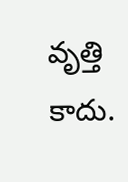వృత్తి కాదు.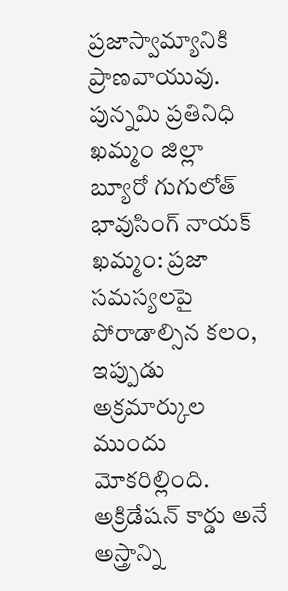ప్రజాస్వామ్యానికి ప్రాణవాయువు. పున్నమి ప్రతినిధి ఖమ్మం జిల్లా బ్యూరో గుగులోత్ భావుసింగ్ నాయక్ ఖమ్మం: ప్రజా సమస్యలపై పోరాడాల్సిన కలం, ఇప్పుడు అక్రమార్కుల ముందు మోకరిల్లింది. అక్రిడేషన్ కార్డు అనే అస్త్రాన్ని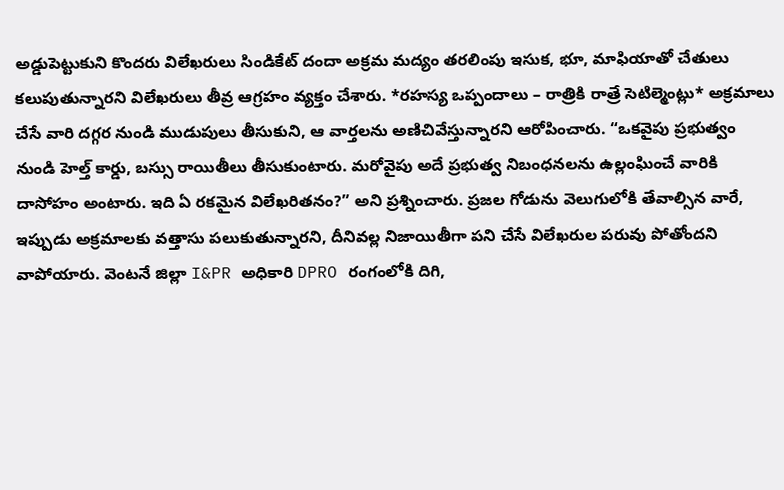అడ్డుపెట్టుకుని కొందరు విలేఖరులు సిండికేట్ దందా అక్రమ మద్యం తరలింపు ఇసుక, భూ, మాఫియాతో చేతులు కలుపుతున్నారని విలేఖరులు తీవ్ర ఆగ్రహం వ్యక్తం చేశారు. *రహస్య ఒప్పందాలు – రాత్రికి రాత్రే సెటిల్మెంట్లు* అక్రమాలు చేసే వారి దగ్గర నుండి ముడుపులు తీసుకుని, ఆ వార్తలను అణిచివేస్తున్నారని ఆరోపించారు. “ఒకవైపు ప్రభుత్వం నుండి హెల్త్ కార్డు, బస్సు రాయితీలు తీసుకుంటారు. మరోవైపు అదే ప్రభుత్వ నిబంధనలను ఉల్లంఘించే వారికి దాసోహం అంటారు. ఇది ఏ రకమైన విలేఖరితనం?” అని ప్రశ్నించారు. ప్రజల గోడును వెలుగులోకి తేవాల్సిన వారే, ఇప్పుడు అక్రమాలకు వత్తాసు పలుకుతున్నారని, దీనివల్ల నిజాయితీగా పని చేసే విలేఖరుల పరువు పోతోందని వాపోయారు. వెంటనే జిల్లా I&PR అధికారి DPRO రంగంలోకి దిగి,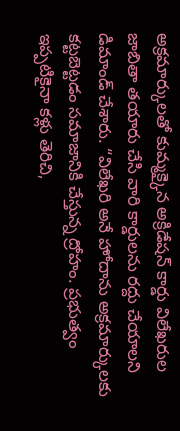అక్రమార్కులతో కుమ్మక్కైన అక్రిడేషన్ కార్డు విలేఖరుల జాబితా తయారు చేసి వారి కార్డులను రద్దు చేయాలని డిమాండ్ చేశారు. “విలేఖరి అనే హోదాను అక్రమార్కులకు కట్టబెట్టడం సమాజానికి చేస్తున్న ద్రోహం. ప్రభుత్వం ఇప్పటికైనా కళ్లు తెరిచి,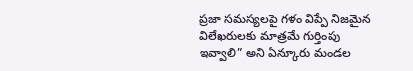ప్రజా సమస్యలపై గళం విప్పే నిజమైన విలేఖరులకు మాత్రమే గుర్తింపు ఇవ్వాలి” అని ఏన్కూరు మండల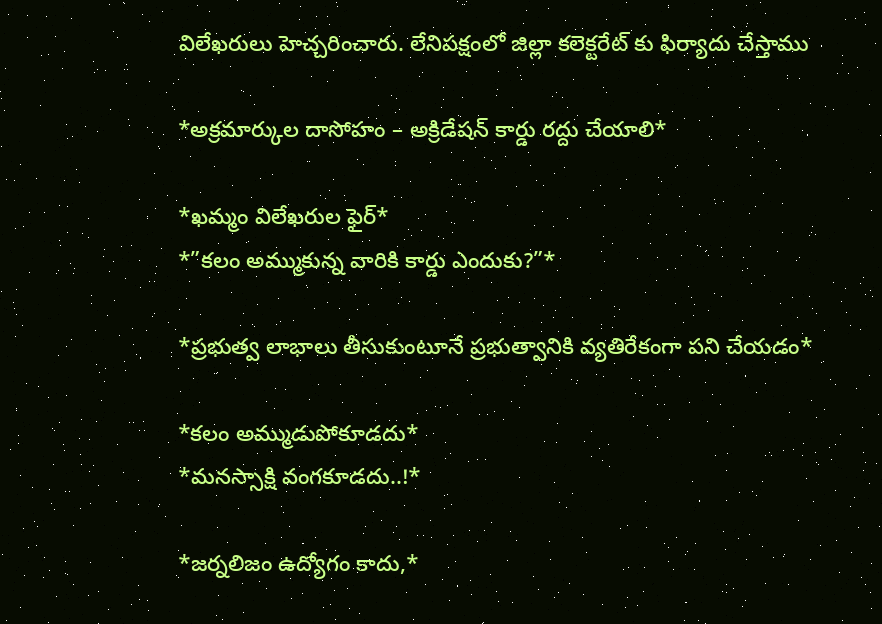విలేఖరులు హెచ్చరించారు. లేనిపక్షంలో జిల్లా కలెక్టరేట్ కు ఫిర్యాదు చేస్తాము

*అక్రమార్కుల దాసోహం – అక్రిడేషన్ కార్డు రద్దు చేయాలి*

*ఖమ్మం విలేఖరుల ఫైర్*
*”కలం అమ్ముకున్న వారికి కార్డు ఎందుకు?”*

*ప్రభుత్వ లాభాలు తీసుకుంటూనే ప్రభుత్వానికి వ్యతిరేకంగా పని చేయడం*

*కలం అమ్ముడుపోకూడదు*
*మనస్సాక్షి వంగకూడదు..!*

*జర్నలిజం ఉద్యోగం కాదు,*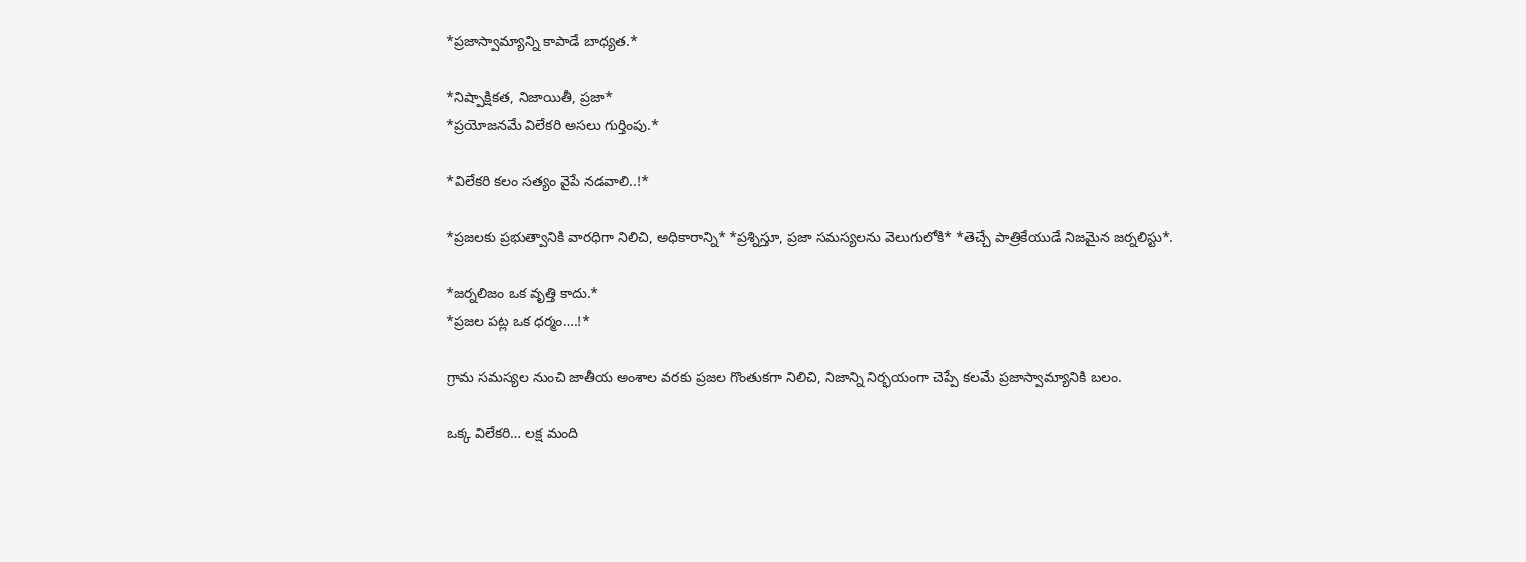*ప్రజాస్వామ్యాన్ని కాపాడే బాధ్యత.*

*నిష్పాక్షికత, నిజాయితీ, ప్రజా*
*ప్రయోజనమే విలేకరి అసలు గుర్తింపు.*

*విలేకరి కలం సత్యం వైపే నడవాలి..!*

*ప్రజలకు ప్రభుత్వానికి వారధిగా నిలిచి, అధికారాన్ని* *ప్రశ్నిస్తూ, ప్రజా సమస్యలను వెలుగులోకి* *తెచ్చే పాత్రికేయుడే నిజమైన జర్నలిస్టు*.

*జర్నలిజం ఒక వృత్తి కాదు.*
*ప్రజల పట్ల ఒక ధర్మం….!*

గ్రామ సమస్యల నుంచి జాతీయ అంశాల వరకు ప్రజల గొంతుకగా నిలిచి, నిజాన్ని నిర్భయంగా చెప్పే కలమే ప్రజాస్వామ్యానికి బలం.

ఒక్క విలేకరి… లక్ష మంది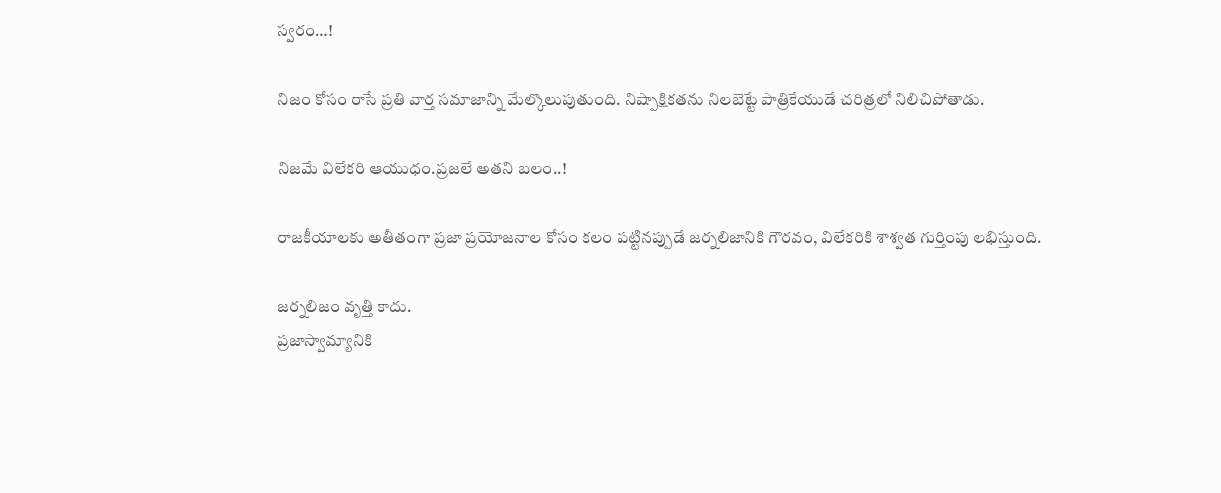స్వరం…!

నిజం కోసం రాసే ప్రతి వార్త సమాజాన్ని మేల్కొలుపుతుంది. నిష్పాక్షికతను నిలబెట్టే పాత్రికేయుడే చరిత్రలో నిలిచిపోతాడు.

నిజమే విలేకరి ఆయుధం.ప్రజలే అతని బలం..!

రాజకీయాలకు అతీతంగా ప్రజా ప్రయోజనాల కోసం కలం పట్టినప్పుడే జర్నలిజానికి గౌరవం, విలేకరికి శాశ్వత గుర్తింపు లభిస్తుంది.

జర్నలిజం వృత్తి కాదు.
ప్రజాస్వామ్యానికి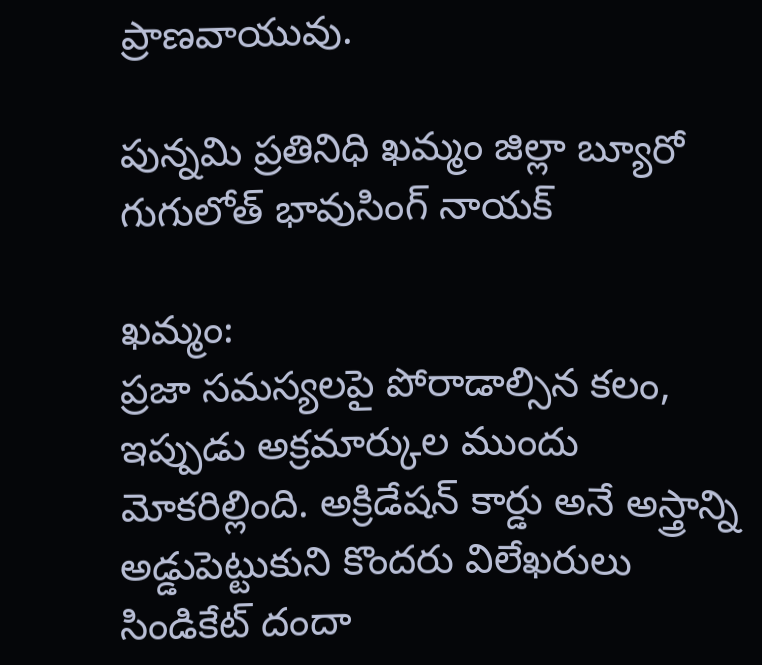ప్రాణవాయువు.

పున్నమి ప్రతినిధి ఖమ్మం జిల్లా బ్యూరో గుగులోత్ భావుసింగ్ నాయక్

ఖమ్మం:
ప్రజా సమస్యలపై పోరాడాల్సిన కలం, ఇప్పుడు అక్రమార్కుల ముందు మోకరిల్లింది. అక్రిడేషన్ కార్డు అనే అస్త్రాన్ని అడ్డుపెట్టుకుని కొందరు విలేఖరులు సిండికేట్ దందా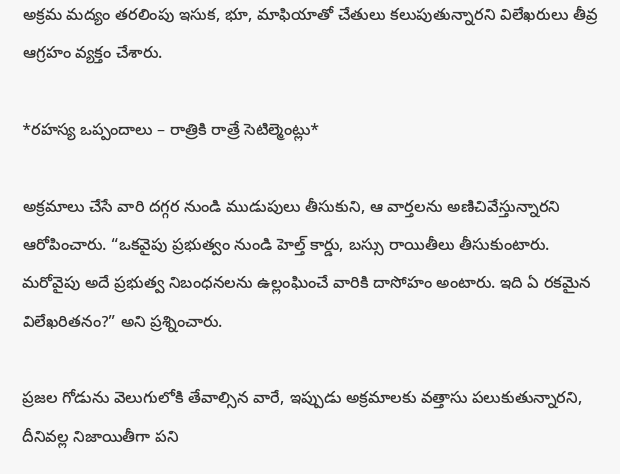అక్రమ మద్యం తరలింపు ఇసుక, భూ, మాఫియాతో చేతులు కలుపుతున్నారని విలేఖరులు తీవ్ర ఆగ్రహం వ్యక్తం చేశారు.

*రహస్య ఒప్పందాలు – రాత్రికి రాత్రే సెటిల్మెంట్లు*

అక్రమాలు చేసే వారి దగ్గర నుండి ముడుపులు తీసుకుని, ఆ వార్తలను అణిచివేస్తున్నారని ఆరోపించారు. “ఒకవైపు ప్రభుత్వం నుండి హెల్త్ కార్డు, బస్సు రాయితీలు తీసుకుంటారు. మరోవైపు అదే ప్రభుత్వ నిబంధనలను ఉల్లంఘించే వారికి దాసోహం అంటారు. ఇది ఏ రకమైన విలేఖరితనం?” అని ప్రశ్నించారు.

ప్రజల గోడును వెలుగులోకి తేవాల్సిన వారే, ఇప్పుడు అక్రమాలకు వత్తాసు పలుకుతున్నారని, దీనివల్ల నిజాయితీగా పని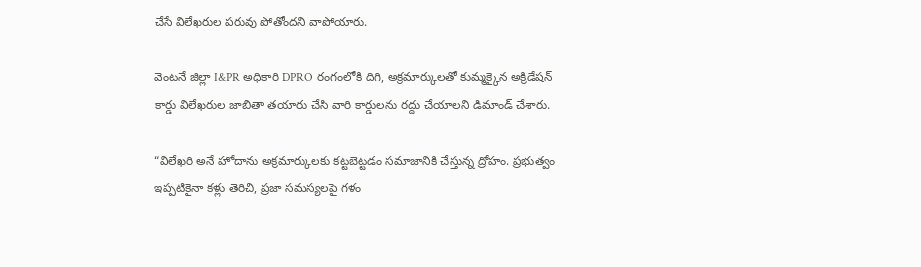చేసే విలేఖరుల పరువు పోతోందని వాపోయారు.

వెంటనే జిల్లా I&PR అధికారి DPRO రంగంలోకి దిగి, అక్రమార్కులతో కుమ్మక్కైన అక్రిడేషన్ కార్డు విలేఖరుల జాబితా తయారు చేసి వారి కార్డులను రద్దు చేయాలని డిమాండ్ చేశారు.

“విలేఖరి అనే హోదాను అక్రమార్కులకు కట్టబెట్టడం సమాజానికి చేస్తున్న ద్రోహం. ప్రభుత్వం ఇప్పటికైనా కళ్లు తెరిచి, ప్రజా సమస్యలపై గళం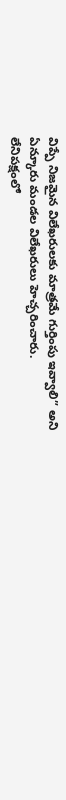విప్పే నిజమైన విలేఖరులకు మాత్రమే గుర్తింపు ఇవ్వాలి” అని ఏన్కూరు మండల విలేఖరులు హెచ్చరించారు.
లేనిపక్షంలో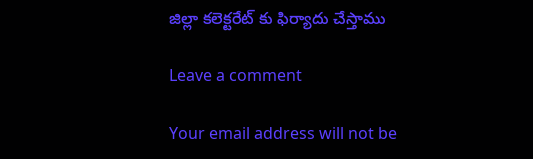జిల్లా కలెక్టరేట్ కు ఫిర్యాదు చేస్తాము

Leave a comment

Your email address will not be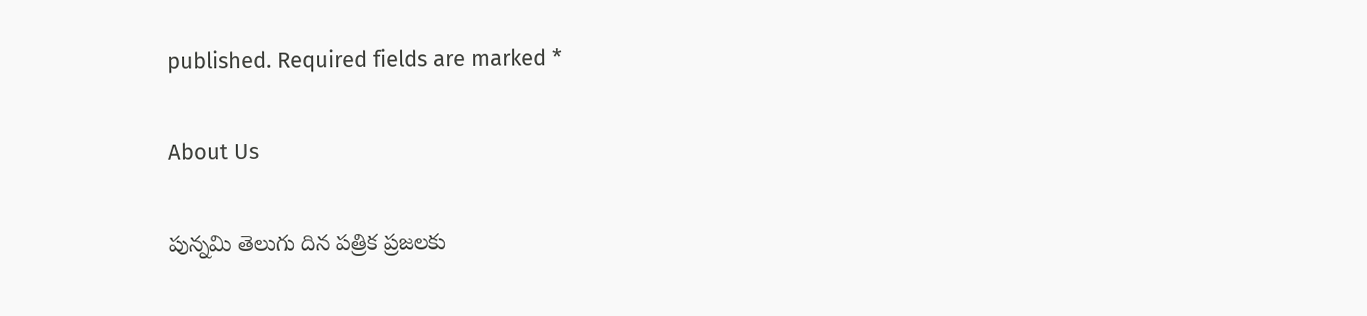published. Required fields are marked *

About Us

పున్నమి తెలుగు దిన పత్రిక ప్రజలకు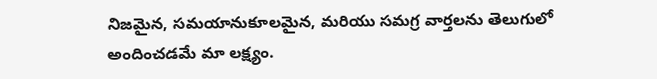నిజమైన, సమయానుకూలమైన, మరియు సమగ్ర వార్తలను తెలుగులో అందించడమే మా లక్ష్యం.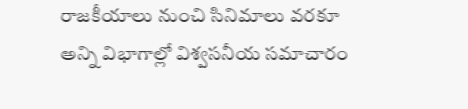రాజకీయాలు నుంచి సినిమాలు వరకూ అన్ని విభాగాల్లో విశ్వసనీయ సమాచారం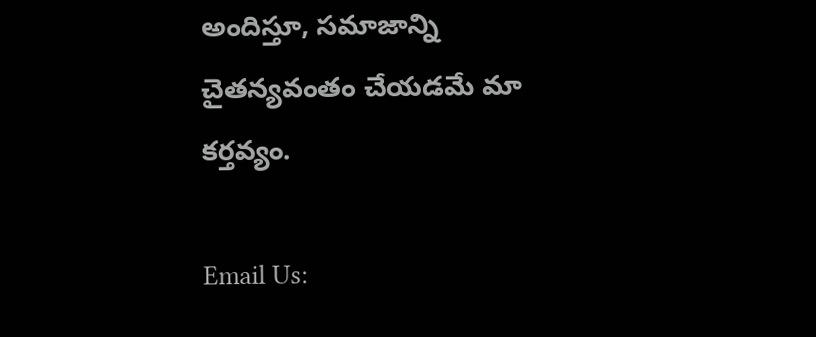అందిస్తూ, సమాజాన్ని చైతన్యవంతం చేయడమే మా కర్తవ్యం.

Email Us: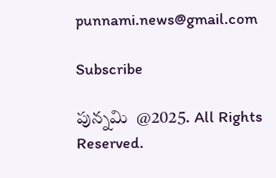punnami.news@gmail.com

Subscribe

పున్నమి  @2025. All Rights Reserved.